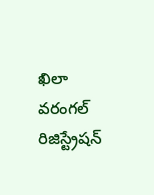ఖిలా వరంగల్ రిజిస్ట్రేషన్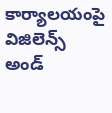కార్యాలయంపై విజిలెన్స్ అండ్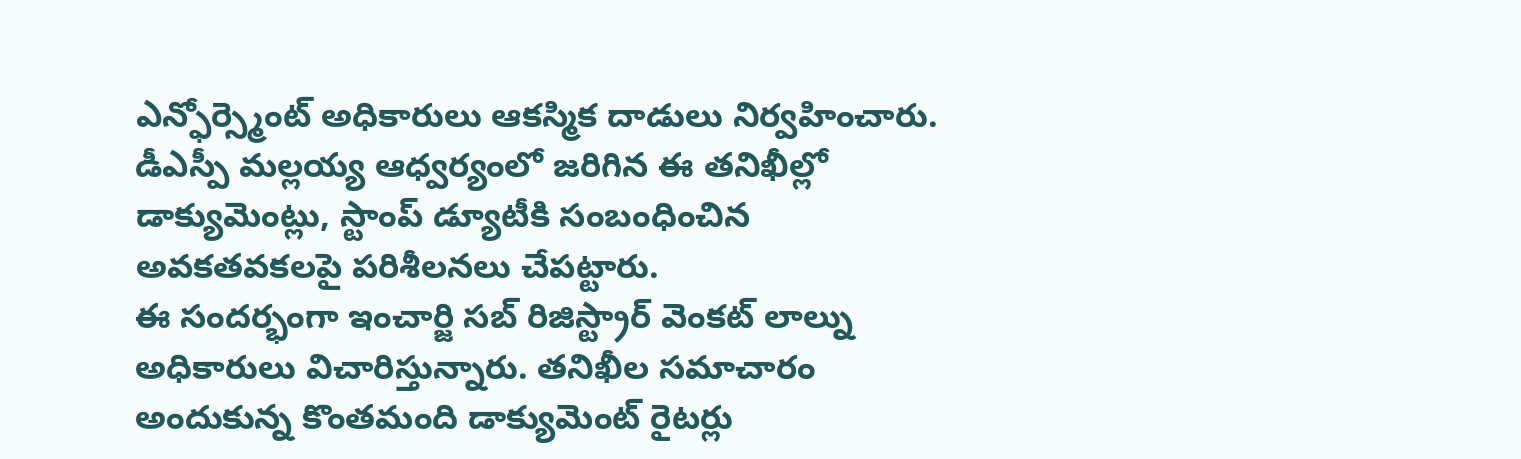ఎన్ఫోర్స్మెంట్ అధికారులు ఆకస్మిక దాడులు నిర్వహించారు. డీఎస్పీ మల్లయ్య ఆధ్వర్యంలో జరిగిన ఈ తనిఖీల్లో డాక్యుమెంట్లు, స్టాంప్ డ్యూటీకి సంబంధించిన అవకతవకలపై పరిశీలనలు చేపట్టారు.
ఈ సందర్భంగా ఇంచార్జి సబ్ రిజిస్ట్రార్ వెంకట్ లాల్ను అధికారులు విచారిస్తున్నారు. తనిఖీల సమాచారం అందుకున్న కొంతమంది డాక్యుమెంట్ రైటర్లు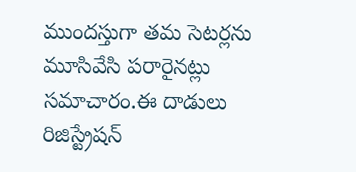ముందస్తుగా తమ సెటర్లను మూసివేసి పరారైనట్లు సమాచారం.ఈ దాడులు రిజిస్ట్రేషన్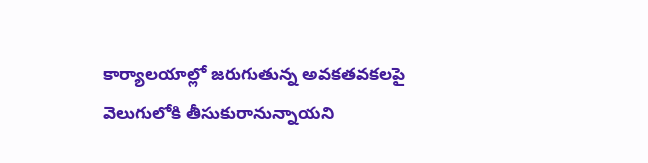కార్యాలయాల్లో జరుగుతున్న అవకతవకలపై వెలుగులోకి తీసుకురానున్నాయని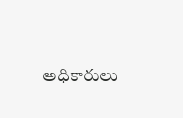అధికారులు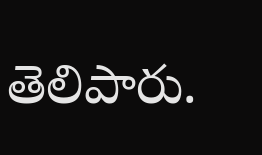తెలిపారు.